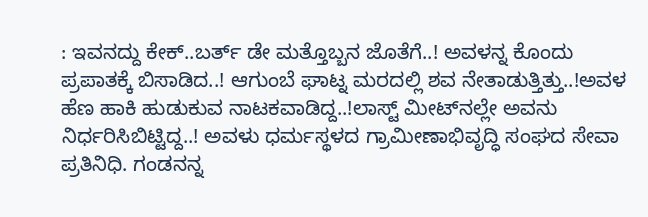: ಇವನದ್ದು ಕೇಕ್..ಬರ್ತ್‌ ಡೇ ಮತ್ತೊಬ್ಬನ ಜೊತೆಗೆ..! ಅವಳನ್ನ ಕೊಂದು ಪ್ರಪಾತಕ್ಕೆ ಬಿಸಾಡಿದ..! ಆಗುಂಬೆ ಘಾಟ್ನ ಮರದಲ್ಲಿ ಶವ ನೇತಾಡುತ್ತಿತ್ತು..!ಅವಳ ಹೆಣ ಹಾಕಿ ಹುಡುಕುವ ನಾಟಕವಾಡಿದ್ದ..!ಲಾಸ್ಟ್ ಮೀಟ್‌ನಲ್ಲೇ ಅವನು ನಿರ್ಧರಿಸಿಬಿಟ್ಟಿದ್ದ..! ಅವಳು ಧರ್ಮಸ್ಥಳದ ಗ್ರಾಮೀಣಾಭಿವೃದ್ಧಿ ಸಂಘದ ಸೇವಾ ಪ್ರತಿನಿಧಿ. ಗಂಡನನ್ನ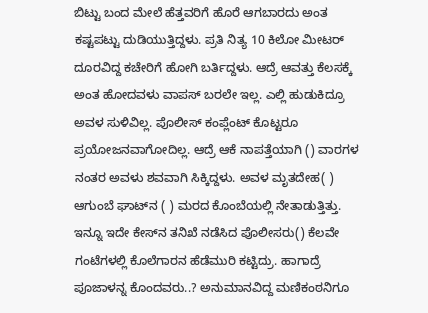ಬಿಟ್ಟು ಬಂದ ಮೇಲೆ ಹೆತ್ತವರಿಗೆ ಹೊರೆ ಆಗಬಾರದು ಅಂತ ಕಷ್ಟಪಟ್ಟು ದುಡಿಯುತ್ತಿದ್ದಳು. ಪ್ರತಿ ನಿತ್ಯ 10 ಕಿಲೋ ಮೀಟರ್ ದೂರವಿದ್ದ ಕಚೇರಿಗೆ ಹೋಗಿ ಬರ್ತಿದ್ದಳು. ಆದ್ರೆ ಆವತ್ತು ಕೆಲಸಕ್ಕೆ ಅಂತ ಹೋದವಳು ವಾಪಸ್ ಬರಲೇ ಇಲ್ಲ. ಎಲ್ಲಿ ಹುಡುಕಿದ್ರೂ ಅವಳ ಸುಳಿವಿಲ್ಲ. ಪೊಲೀಸ್ ಕಂಪ್ಲೆಂಟ್ ಕೊಟ್ಟರೂ ಪ್ರಯೋಜನವಾಗೋದಿಲ್ಲ. ಆದ್ರೆ ಆಕೆ ನಾಪತ್ತೆಯಾಗಿ () ವಾರಗಳ ನಂತರ ಅವಳು ಶವವಾಗಿ ಸಿಕ್ಕಿದ್ದಳು. ಅವಳ ಮೃತದೇಹ( ) ಆಗುಂಬೆ ಘಾಟ್‌ನ ( ) ಮರದ ಕೊಂಬೆಯಲ್ಲಿ ನೇತಾಡುತ್ತಿತ್ತು. ಇನ್ನೂ ಇದೇ ಕೇಸ್‌ನ ತನಿಖೆ ನಡೆಸಿದ ಪೊಲೀಸರು() ಕೆಲವೇ ಗಂಟೆಗಳಲ್ಲಿ ಕೊಲೆಗಾರನ ಹೆಡೆಮುರಿ ಕಟ್ಟಿದ್ರು. ಹಾಗಾದ್ರೆ ಪೂಜಾಳನ್ನ ಕೊಂದವರು..? ಅನುಮಾನವಿದ್ದ ಮಣಿಕಂಠನಿಗೂ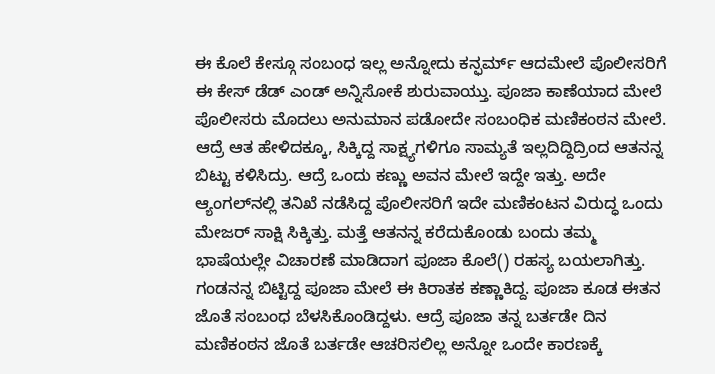ಈ ಕೊಲೆ ಕೇಸ್ಗೂ ಸಂಬಂಧ ಇಲ್ಲ ಅನ್ನೋದು ಕನ್ಫರ್ಮ್ ಆದಮೇಲೆ ಪೊಲೀಸರಿಗೆ ಈ ಕೇಸ್ ಡೆಡ್ ಎಂಡ್ ಅನ್ನಿಸೋಕೆ ಶುರುವಾಯ್ತು. ಪೂಜಾ ಕಾಣೆಯಾದ ಮೇಲೆ ಪೊಲೀಸರು ಮೊದಲು ಅನುಮಾನ ಪಡೋದೇ ಸಂಬಂಧಿಕ ಮಣಿಕಂಠನ ಮೇಲೆ. ಆದ್ರೆ ಆತ ಹೇಳಿದಕ್ಕೂ, ಸಿಕ್ಕಿದ್ದ ಸಾಕ್ಷ್ಯಗಳಿಗೂ ಸಾಮ್ಯತೆ ಇಲ್ಲದಿದ್ದಿದ್ರಿಂದ ಆತನನ್ನ ಬಿಟ್ಟು ಕಳಿಸಿದ್ರು. ಆದ್ರೆ ಒಂದು ಕಣ್ಣು ಅವನ ಮೇಲೆ ಇದ್ದೇ ಇತ್ತು. ಅದೇ ಆ್ಯಂಗಲ್‌ನಲ್ಲಿ ತನಿಖೆ ನಡೆಸಿದ್ದ ಪೊಲೀಸರಿಗೆ ಇದೇ ಮಣಿಕಂಟನ ವಿರುದ್ಧ ಒಂದು ಮೇಜರ್ ಸಾಕ್ಷಿ ಸಿಕ್ಕಿತ್ತು. ಮತ್ತೆ ಆತನನ್ನ ಕರೆದುಕೊಂಡು ಬಂದು ತಮ್ಮ ಭಾಷೆಯಲ್ಲೇ ವಿಚಾರಣೆ ಮಾಡಿದಾಗ ಪೂಜಾ ಕೊಲೆ() ರಹಸ್ಯ ಬಯಲಾಗಿತ್ತು. ಗಂಡನನ್ನ ಬಿಟ್ಟಿದ್ದ ಪೂಜಾ ಮೇಲೆ ಈ ಕಿರಾತಕ ಕಣ್ಣಾಕಿದ್ದ. ಪೂಜಾ ಕೂಡ ಈತನ ಜೊತೆ ಸಂಬಂಧ ಬೆಳಸಿಕೊಂಡಿದ್ದಳು. ಆದ್ರೆ ಪೂಜಾ ತನ್ನ ಬರ್ತಡೇ ದಿನ ಮಣಿಕಂಠನ ಜೊತೆ ಬರ್ತಡೇ ಆಚರಿಸಲಿಲ್ಲ ಅನ್ನೋ ಒಂದೇ ಕಾರಣಕ್ಕೆ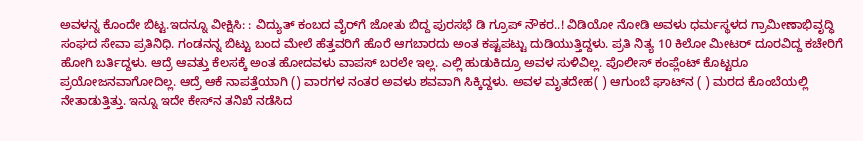ಅವಳನ್ನ ಕೊಂದೇ ಬಿಟ್ಟ.ಇದನ್ನೂ ವೀಕ್ಷಿಸಿ: : ವಿದ್ಯುತ್ ಕಂಬದ ವೈರ್‌ಗೆ ಜೋತು ಬಿದ್ದ ಪುರಸಭೆ ಡಿ ಗ್ರೂಪ್ ನೌಕರ..! ವಿಡಿಯೋ ನೋಡಿ ಅವಳು ಧರ್ಮಸ್ಥಳದ ಗ್ರಾಮೀಣಾಭಿವೃದ್ಧಿ ಸಂಘದ ಸೇವಾ ಪ್ರತಿನಿಧಿ. ಗಂಡನನ್ನ ಬಿಟ್ಟು ಬಂದ ಮೇಲೆ ಹೆತ್ತವರಿಗೆ ಹೊರೆ ಆಗಬಾರದು ಅಂತ ಕಷ್ಟಪಟ್ಟು ದುಡಿಯುತ್ತಿದ್ದಳು. ಪ್ರತಿ ನಿತ್ಯ 10 ಕಿಲೋ ಮೀಟರ್ ದೂರವಿದ್ದ ಕಚೇರಿಗೆ ಹೋಗಿ ಬರ್ತಿದ್ದಳು. ಆದ್ರೆ ಆವತ್ತು ಕೆಲಸಕ್ಕೆ ಅಂತ ಹೋದವಳು ವಾಪಸ್ ಬರಲೇ ಇಲ್ಲ. ಎಲ್ಲಿ ಹುಡುಕಿದ್ರೂ ಅವಳ ಸುಳಿವಿಲ್ಲ. ಪೊಲೀಸ್ ಕಂಪ್ಲೆಂಟ್ ಕೊಟ್ಟರೂ ಪ್ರಯೋಜನವಾಗೋದಿಲ್ಲ. ಆದ್ರೆ ಆಕೆ ನಾಪತ್ತೆಯಾಗಿ () ವಾರಗಳ ನಂತರ ಅವಳು ಶವವಾಗಿ ಸಿಕ್ಕಿದ್ದಳು. ಅವಳ ಮೃತದೇಹ( ) ಆಗುಂಬೆ ಘಾಟ್‌ನ ( ) ಮರದ ಕೊಂಬೆಯಲ್ಲಿ ನೇತಾಡುತ್ತಿತ್ತು. ಇನ್ನೂ ಇದೇ ಕೇಸ್‌ನ ತನಿಖೆ ನಡೆಸಿದ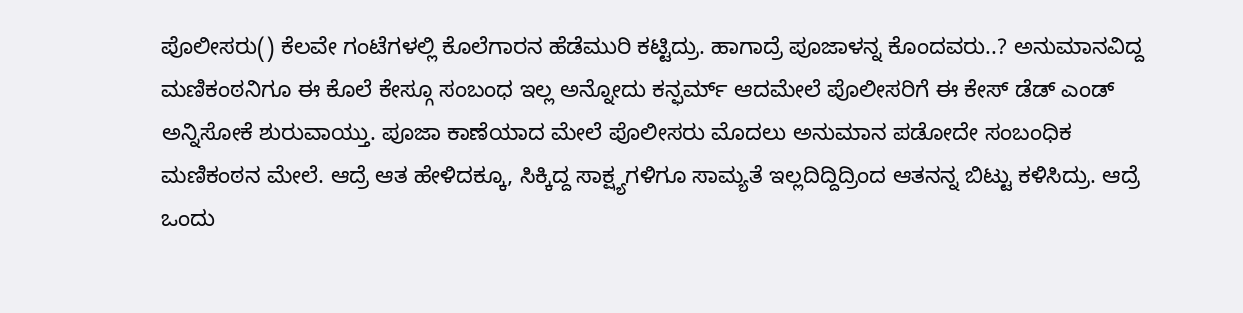ಪೊಲೀಸರು() ಕೆಲವೇ ಗಂಟೆಗಳಲ್ಲಿ ಕೊಲೆಗಾರನ ಹೆಡೆಮುರಿ ಕಟ್ಟಿದ್ರು. ಹಾಗಾದ್ರೆ ಪೂಜಾಳನ್ನ ಕೊಂದವರು..? ಅನುಮಾನವಿದ್ದ ಮಣಿಕಂಠನಿಗೂ ಈ ಕೊಲೆ ಕೇಸ್ಗೂ ಸಂಬಂಧ ಇಲ್ಲ ಅನ್ನೋದು ಕನ್ಫರ್ಮ್ ಆದಮೇಲೆ ಪೊಲೀಸರಿಗೆ ಈ ಕೇಸ್ ಡೆಡ್ ಎಂಡ್ ಅನ್ನಿಸೋಕೆ ಶುರುವಾಯ್ತು. ಪೂಜಾ ಕಾಣೆಯಾದ ಮೇಲೆ ಪೊಲೀಸರು ಮೊದಲು ಅನುಮಾನ ಪಡೋದೇ ಸಂಬಂಧಿಕ ಮಣಿಕಂಠನ ಮೇಲೆ. ಆದ್ರೆ ಆತ ಹೇಳಿದಕ್ಕೂ, ಸಿಕ್ಕಿದ್ದ ಸಾಕ್ಷ್ಯಗಳಿಗೂ ಸಾಮ್ಯತೆ ಇಲ್ಲದಿದ್ದಿದ್ರಿಂದ ಆತನನ್ನ ಬಿಟ್ಟು ಕಳಿಸಿದ್ರು. ಆದ್ರೆ ಒಂದು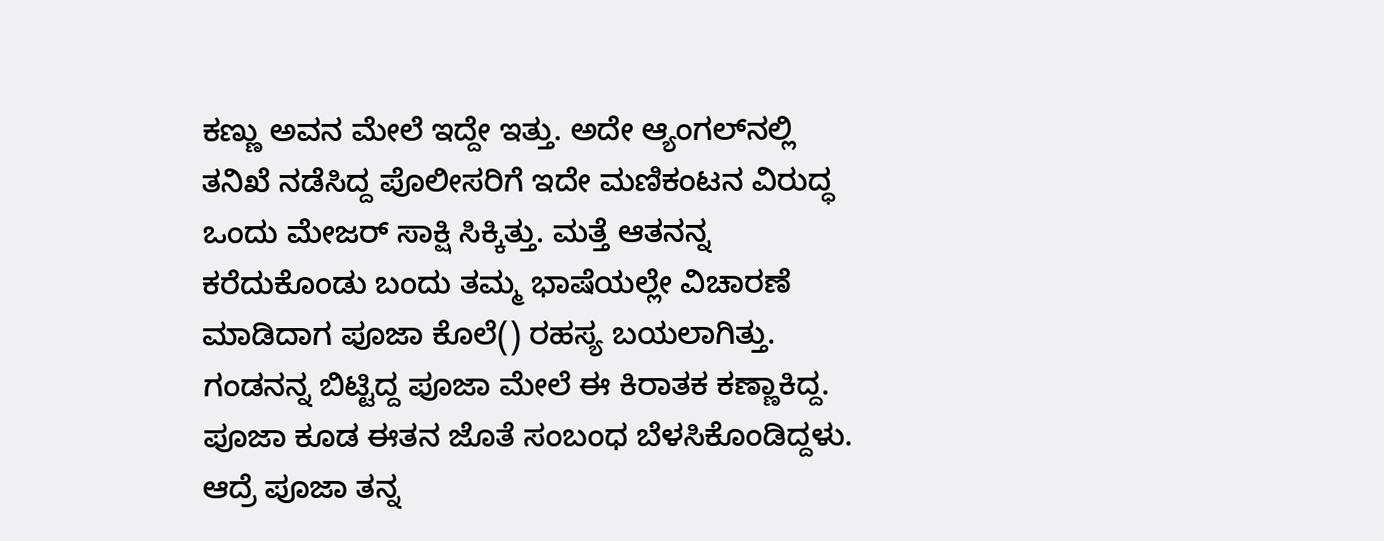ಕಣ್ಣು ಅವನ ಮೇಲೆ ಇದ್ದೇ ಇತ್ತು. ಅದೇ ಆ್ಯಂಗಲ್‌ನಲ್ಲಿ ತನಿಖೆ ನಡೆಸಿದ್ದ ಪೊಲೀಸರಿಗೆ ಇದೇ ಮಣಿಕಂಟನ ವಿರುದ್ಧ ಒಂದು ಮೇಜರ್ ಸಾಕ್ಷಿ ಸಿಕ್ಕಿತ್ತು. ಮತ್ತೆ ಆತನನ್ನ ಕರೆದುಕೊಂಡು ಬಂದು ತಮ್ಮ ಭಾಷೆಯಲ್ಲೇ ವಿಚಾರಣೆ ಮಾಡಿದಾಗ ಪೂಜಾ ಕೊಲೆ() ರಹಸ್ಯ ಬಯಲಾಗಿತ್ತು. ಗಂಡನನ್ನ ಬಿಟ್ಟಿದ್ದ ಪೂಜಾ ಮೇಲೆ ಈ ಕಿರಾತಕ ಕಣ್ಣಾಕಿದ್ದ. ಪೂಜಾ ಕೂಡ ಈತನ ಜೊತೆ ಸಂಬಂಧ ಬೆಳಸಿಕೊಂಡಿದ್ದಳು. ಆದ್ರೆ ಪೂಜಾ ತನ್ನ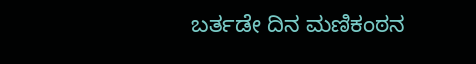ಬರ್ತಡೇ ದಿನ ಮಣಿಕಂಠನ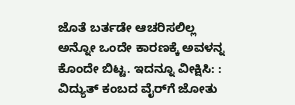ಜೊತೆ ಬರ್ತಡೇ ಆಚರಿಸಲಿಲ್ಲ ಅನ್ನೋ ಒಂದೇ ಕಾರಣಕ್ಕೆ ಅವಳನ್ನ ಕೊಂದೇ ಬಿಟ್ಟ. ಇದನ್ನೂ ವೀಕ್ಷಿಸಿ: : ವಿದ್ಯುತ್ ಕಂಬದ ವೈರ್‌ಗೆ ಜೋತು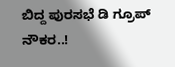ಬಿದ್ದ ಪುರಸಭೆ ಡಿ ಗ್ರೂಪ್ ನೌಕರ..!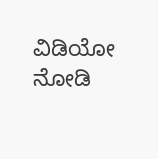ವಿಡಿಯೋ ನೋಡಿ